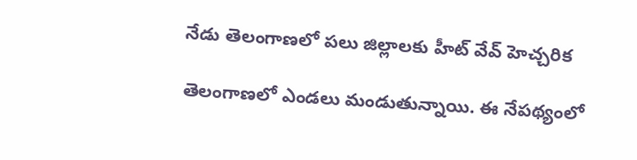నేడు తెలంగాణలో పలు జిల్లాలకు హీట్ వేవ్ హెచ్చరిక

తెలంగాణలో ఎండలు మండుతున్నాయి. ఈ నేపథ్యంలో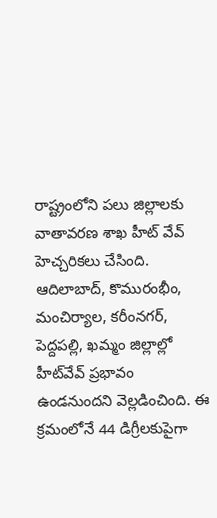రాష్ట్రంలోని పలు జిల్లాలకు వాతావరణ శాఖ హీట్ వేవ్ హెచ్చరికలు చేసింది. ఆదిలాబాద్, కొమురంభీం, మంచిర్యాల, కరీంనగర్, పెద్దపల్లి, ఖమ్మం జిల్లాల్లో హీట్‌వేవ్ ప్రభావం ఉండనుందని వెల్లడించింది. ఈ క్రమంలోనే 44 డిగ్రీలకుపైగా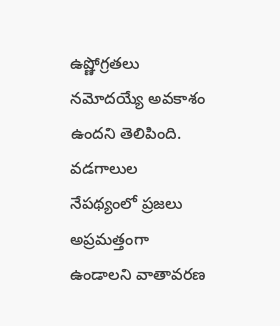ఉష్ణోగ్రతలు నమోదయ్యే అవకాశం ఉందని తెలిపింది. వడగాలుల నేపథ్యంలో ప్రజలు అప్రమత్తంగా ఉండాలని వాతావరణ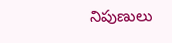నిపుణులు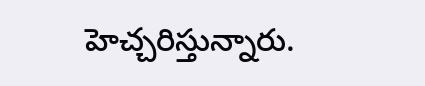హెచ్చరిస్తున్నారు.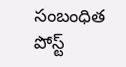సంబంధిత పోస్ట్